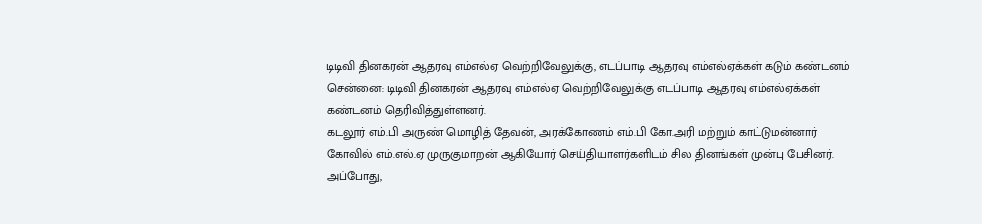டிடிவி தினகரன் ஆதரவு எம்எல்ஏ வெற்றிவேலுக்கு, எடப்பாடி ஆதரவு எம்எல்ஏக்கள் கடும் கண்டனம்
சென்னை: டிடிவி தினகரன் ஆதரவு எம்எல்ஏ வெற்றிவேலுக்கு எடப்பாடி ஆதரவு எம்எல்ஏக்கள் கண்டனம் தெரிவித்துள்ளனர்.
கடலூர் எம்.பி அருண் மொழித் தேவன், அரக்கோணம் எம்.பி கோ.அரி மற்றும் காட்டுமன்னார் கோவில் எம்.எல்.ஏ முருகுமாறன் ஆகியோர் செய்தியாளர்களிடம் சில தினங்கள் முன்பு பேசினர்.
அப்போது,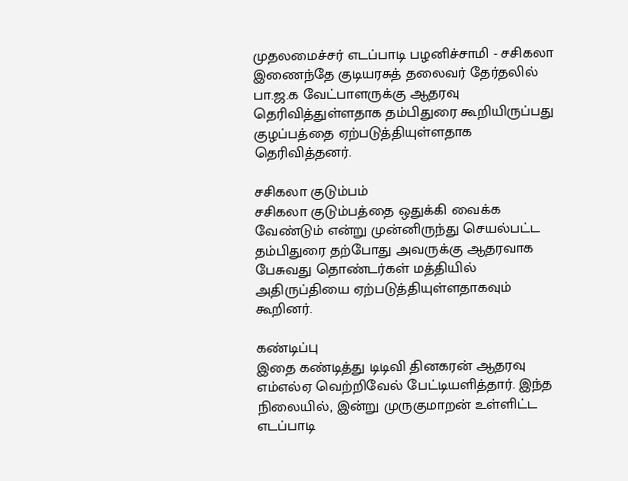முதலமைச்சர் எடப்பாடி பழனிச்சாமி - சசிகலா இணைந்தே குடியரசுத் தலைவர் தேர்தலில் பா.ஜ.க வேட்பாளருக்கு ஆதரவு தெரிவித்துள்ளதாக தம்பிதுரை கூறியிருப்பது குழப்பத்தை ஏற்படுத்தியுள்ளதாக தெரிவித்தனர்.

சசிகலா குடும்பம்
சசிகலா குடும்பத்தை ஒதுக்கி வைக்க வேண்டும் என்று முன்னிருந்து செயல்பட்ட தம்பிதுரை தற்போது அவருக்கு ஆதரவாக பேசுவது தொண்டர்கள் மத்தியில் அதிருப்தியை ஏற்படுத்தியுள்ளதாகவும் கூறினர்.

கண்டிப்பு
இதை கண்டித்து டிடிவி தினகரன் ஆதரவு எம்எல்ஏ வெற்றிவேல் பேட்டியளித்தார். இந்த நிலையில், இன்று முருகுமாறன் உள்ளிட்ட எடப்பாடி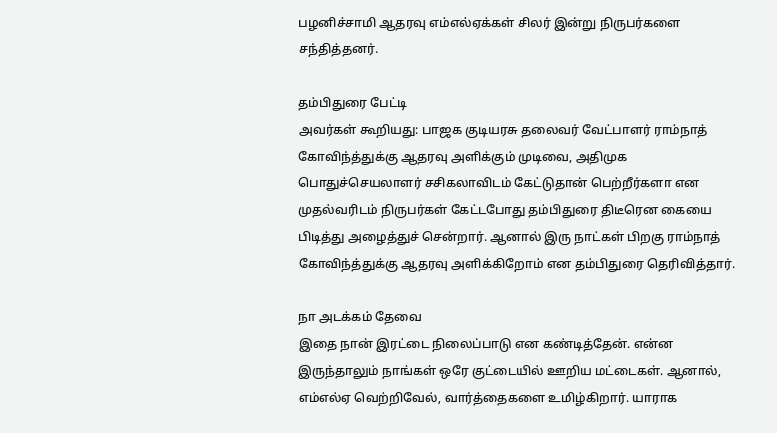பழனிச்சாமி ஆதரவு எம்எல்ஏக்கள் சிலர் இன்று நிருபர்களை சந்தித்தனர்.

தம்பிதுரை பேட்டி
அவர்கள் கூறியது: பாஜக குடியரசு தலைவர் வேட்பாளர் ராம்நாத் கோவிந்த்துக்கு ஆதரவு அளிக்கும் முடிவை, அதிமுக பொதுச்செயலாளர் சசிகலாவிடம் கேட்டுதான் பெற்றீர்களா என முதல்வரிடம் நிருபர்கள் கேட்டபோது தம்பிதுரை திடீரென கையை பிடித்து அழைத்துச் சென்றார். ஆனால் இரு நாட்கள் பிறகு ராம்நாத் கோவிந்த்துக்கு ஆதரவு அளிக்கிறோம் என தம்பிதுரை தெரிவித்தார்.

நா அடக்கம் தேவை
இதை நான் இரட்டை நிலைப்பாடு என கண்டித்தேன். என்ன இருந்தாலும் நாங்கள் ஒரே குட்டையில் ஊறிய மட்டைகள். ஆனால், எம்எல்ஏ வெற்றிவேல், வார்த்தைகளை உமிழ்கிறார். யாராக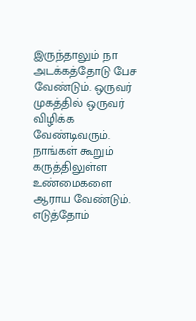இருந்தாலும் நா அடக்கத்தோடு பேச வேண்டும். ஒருவர் முகத்தில் ஒருவர் விழிக்க வேண்டிவரும். நாங்கள் கூறும் கருத்திலுள்ள உண்மைகளை ஆராய வேண்டும். எடுத்தோம்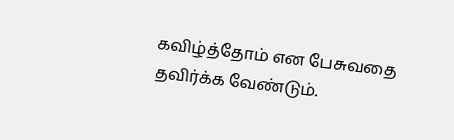கவிழ்த்தோம் என பேசுவதை தவிர்க்க வேண்டும்.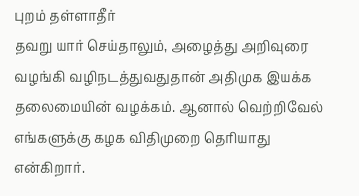புறம் தள்ளாதீர்
தவறு யார் செய்தாலும், அழைத்து அறிவுரை வழங்கி வழிநடத்துவதுதான் அதிமுக இயக்க தலைமையின் வழக்கம். ஆனால் வெற்றிவேல் எங்களுக்கு கழக விதிமுறை தெரியாது என்கிறார்.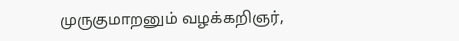முருகுமாறனும் வழக்கறிஞர்,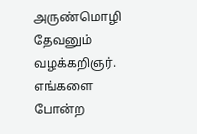அருண்மொழி தேவனும் வழக்கறிஞர். எங்களை போன்ற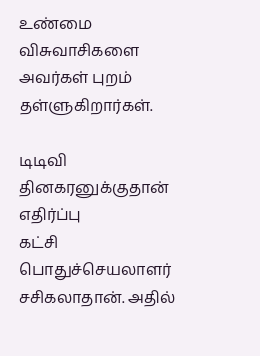உண்மை விசுவாசிகளை அவர்கள் புறம் தள்ளுகிறார்கள்.

டிடிவி தினகரனுக்குதான் எதிர்ப்பு
கட்சி பொதுச்செயலாளர் சசிகலாதான். அதில்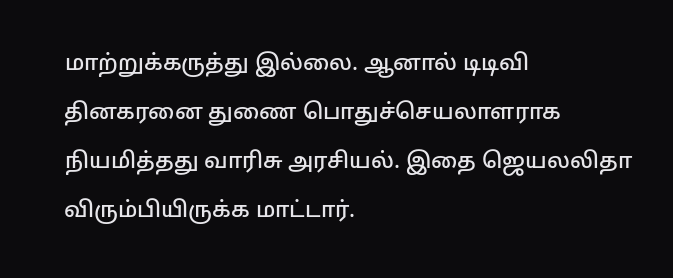மாற்றுக்கருத்து இல்லை. ஆனால் டிடிவி தினகரனை துணை பொதுச்செயலாளராக நியமித்தது வாரிசு அரசியல். இதை ஜெயலலிதா விரும்பியிருக்க மாட்டார்.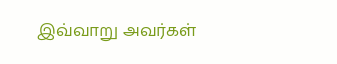இவ்வாறு அவர்கள்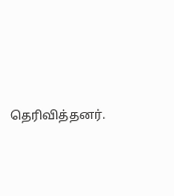தெரிவித்தனர்.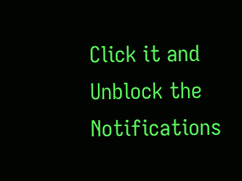Click it and Unblock the Notifications